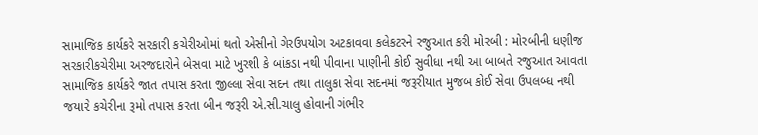સામાજિક કાર્યકરે સરકારી કચેરીઓમાં થતો એસીનો ગેરઉપયોગ અટકાવવા કલેકટરને રજુઆત કરી મોરબી : મોરબીની ધણીજ સરકારીકચેરીમા અરજદારોને બેસવા માટે ખુરશી કે બાંકડા નથી પીવાના પાણીની કોઈ સુવીધા નથી આ બાબતે રજુઆત આવતા સામાજિક કાર્યકરે જાત તપાસ કરતા જીલ્લા સેવા સદન તથા તાલુકા સેવા સદનમાં જરૂરીયાત મુજબ કોઈ સેવા ઉપલબ્ધ નથી જયા૨ે કચેરીના રૂમો તપાસ કરતા બીન જરૂરી એ.સી.ચાલુ હોવાની ગંભીર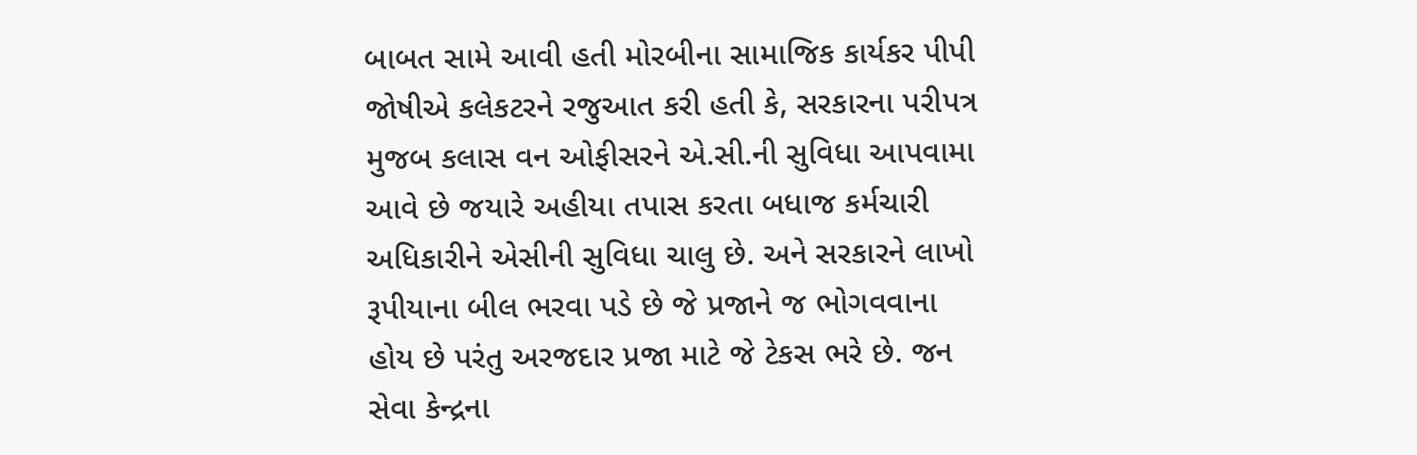બાબત સામે આવી હતી મોરબીના સામાજિક કાર્યકર પીપી જોષીએ કલેકટરને રજુઆત કરી હતી કે, સરકારના પરીપત્ર મુજબ કલાસ વન ઓફીસરને એ.સી.ની સુવિધા આપવામા આવે છે જયારે અહીયા તપાસ કરતા બધાજ કર્મચારી અધિકારીને એસીની સુવિધા ચાલુ છે. અને સરકારને લાખો રૂપીયાના બીલ ભરવા પડે છે જે પ્રજાને જ ભોગવવાના હોય છે પરંતુ અરજદાર પ્રજા માટે જે ટેકસ ભરે છે. જન સેવા કેન્દ્રના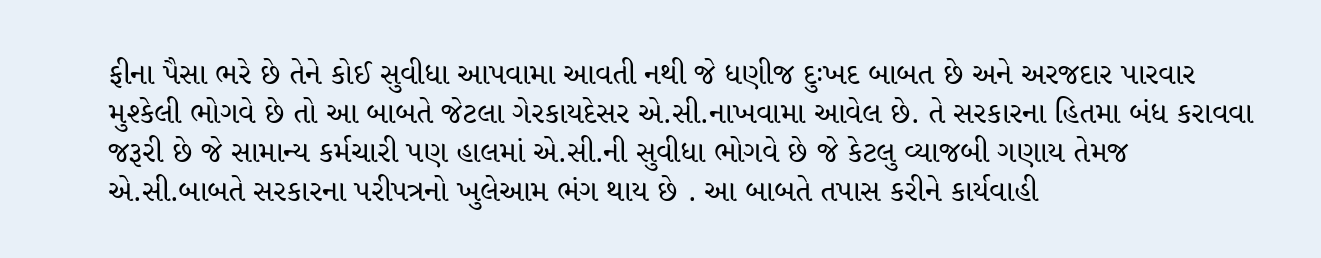ફીના પૈસા ભરે છે તેને કોઈ સુવીધા આપવામા આવતી નથી જે ધણીજ દુઃખદ બાબત છે અને અરજદાર પારવાર મુશ્કેલી ભોગવે છે તો આ બાબતે જેટલા ગેરકાયદેસર એ.સી.નાખવામા આવેલ છે. તે સરકારના હિતમા બંધ કરાવવા જરૂરી છે જે સામાન્ય કર્મચારી પણ હાલમાં એ.સી.ની સુવીધા ભોગવે છે જે કેટલુ વ્યાજબી ગણાય તેમજ એ.સી.બાબતે સરકારના પરીપત્રનો ખુલેઆમ ભંગ થાય છે . આ બાબતે તપાસ કરીને કાર્યવાહી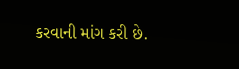કરવાની માંગ કરી છે.